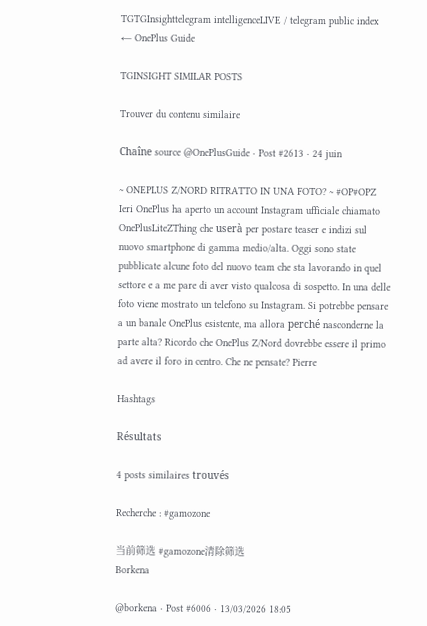TGTGInsighttelegram intelligenceLIVE / telegram public index
← OnePlus Guide

TGINSIGHT SIMILAR POSTS

Trouver du contenu similaire

Chaîne source @OnePlusGuide · Post #2613 · 24 juin

~ ONEPLUS Z/NORD RITRATTO IN UNA FOTO? ~ #OP#OPZ Ieri OnePlus ha aperto un account Instagram ufficiale chiamato OnePlusLiteZThing che userà per postare teaser e indizi sul nuovo smartphone di gamma medio/alta. Oggi sono state pubblicate alcune foto del nuovo team che sta lavorando in quel settore e a me pare di aver visto qualcosa di sospetto. In una delle foto viene mostrato un telefono su Instagram. Si potrebbe pensare a un banale OnePlus esistente, ma allora perché nasconderne la parte alta? Ricordo che OnePlus Z/Nord dovrebbe essere il primo ad avere il foro in centro. Che ne pensate? Pierre

Hashtags

Résultats

4 posts similaires trouvés

Recherche : #gamozone

当前筛选 #gamozone清除筛选
Borkena

@borkena · Post #6006 · 13/03/2026 18:05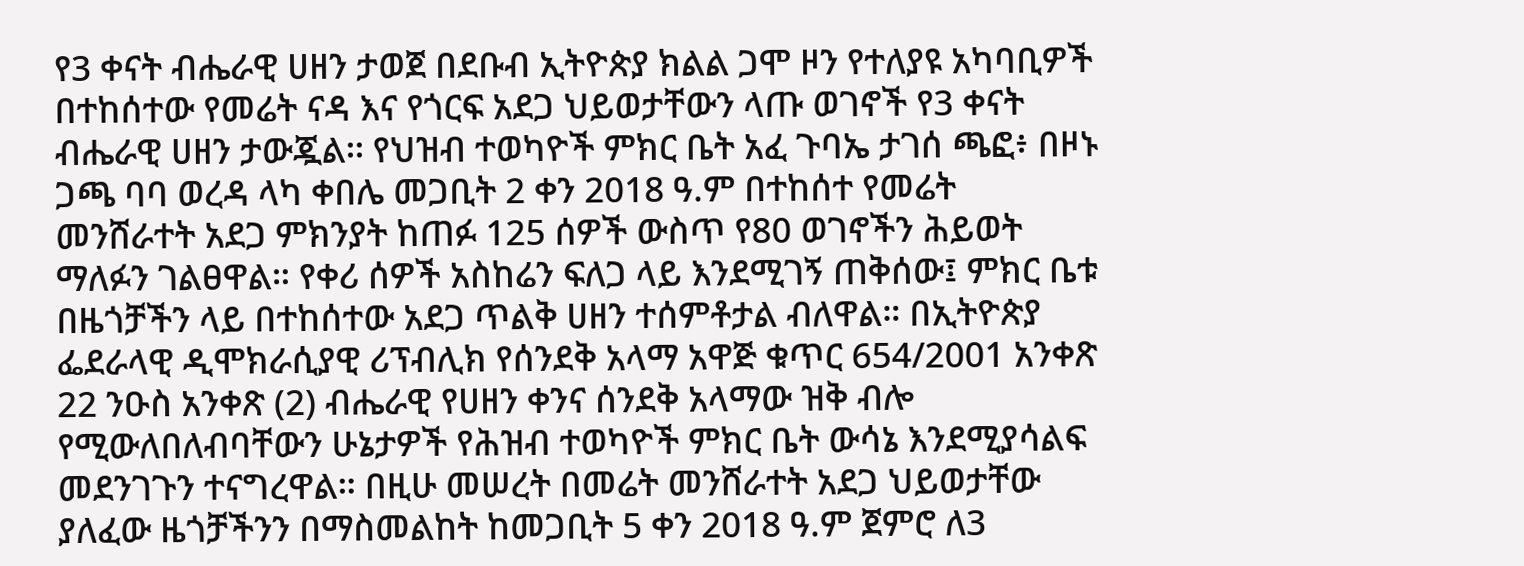የ3 ቀናት ብሔራዊ ሀዘን ታወጀ በደቡብ ኢትዮጵያ ክልል ጋሞ ዞን የተለያዩ አካባቢዎች በተከሰተው የመሬት ናዳ እና የጎርፍ አደጋ ህይወታቸውን ላጡ ወገኖች የ3 ቀናት ብሔራዊ ሀዘን ታውጇል፡፡ የህዝብ ተወካዮች ምክር ቤት አፈ ጉባኤ ታገሰ ጫፎ፥ በዞኑ ጋጫ ባባ ወረዳ ላካ ቀበሌ መጋቢት 2 ቀን 2018 ዓ.ም በተከሰተ የመሬት መንሸራተት አደጋ ምክንያት ከጠፉ 125 ሰዎች ውስጥ የ80 ወገኖችን ሕይወት ማለፉን ገልፀዋል። የቀሪ ሰዎች አስከሬን ፍለጋ ላይ እንደሚገኝ ጠቅሰው፤ ምክር ቤቱ በዜጎቻችን ላይ በተከሰተው አደጋ ጥልቅ ሀዘን ተሰምቶታል ብለዋል። በኢትዮጵያ ፌደራላዊ ዲሞክራሲያዊ ሪፕብሊክ የሰንደቅ አላማ አዋጅ ቁጥር 654/2001 አንቀጽ 22 ንዑስ አንቀጽ (2) ብሔራዊ የሀዘን ቀንና ሰንደቅ አላማው ዝቅ ብሎ የሚውለበለብባቸውን ሁኔታዎች የሕዝብ ተወካዮች ምክር ቤት ውሳኔ እንደሚያሳልፍ መደንገጉን ተናግረዋል። በዚሁ መሠረት በመሬት መንሸራተት አደጋ ህይወታቸው ያለፈው ዜጎቻችንን በማስመልከት ከመጋቢት 5 ቀን 2018 ዓ.ም ጀምሮ ለ3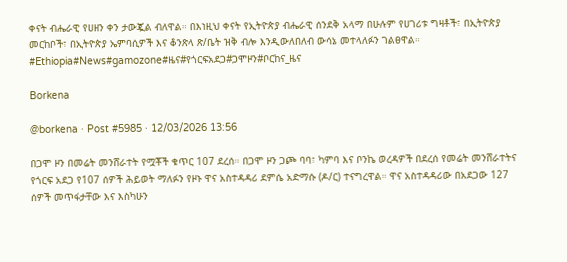ቀናት ብሔራዊ የሀዘን ቀን ታውጇል ብለዋል። በእነዚህ ቀናት የኢትዮጵያ ብሔራዊ ሰንደቅ አላማ በሁሉም የሀገሪቱ ግዛቶች፣ በኢትዮጵያ መርከቦች፣ በኢትዮጵያ ኤምባሲዎች እና ቆንጽላ ጽ/ቤት ዝቅ ብሎ እንዲውለበለብ ውሳኔ መተላለፉን ገልፀዋል። #Ethiopia#News#gamozone#ዜና#የጎርፍአደጋ#ጋሞዞን#ቦርከና_ዜና

Borkena

@borkena · Post #5985 · 12/03/2026 13:56

በጋሞ ዞን በመሬት መንሸራተት የሟቾች ቁጥር 107 ደረሰ። በጋሞ ዞን ጋጮ ባባ፣ ካምባ እና ቦንኬ ወረዳዎች በደረሰ የመሬት መንሸራተትና የጎርፍ አደጋ የ107 ሰዎች ሕይወት ማለፉን የዞኑ ዋና አስተዳዳሪ ደምሴ አድማሱ (ዶ/ር) ተናግረዋል። ዋና አስተዳዳሪው በአደጋው 127 ሰዎች መጥፋታቸው እና እስካሁን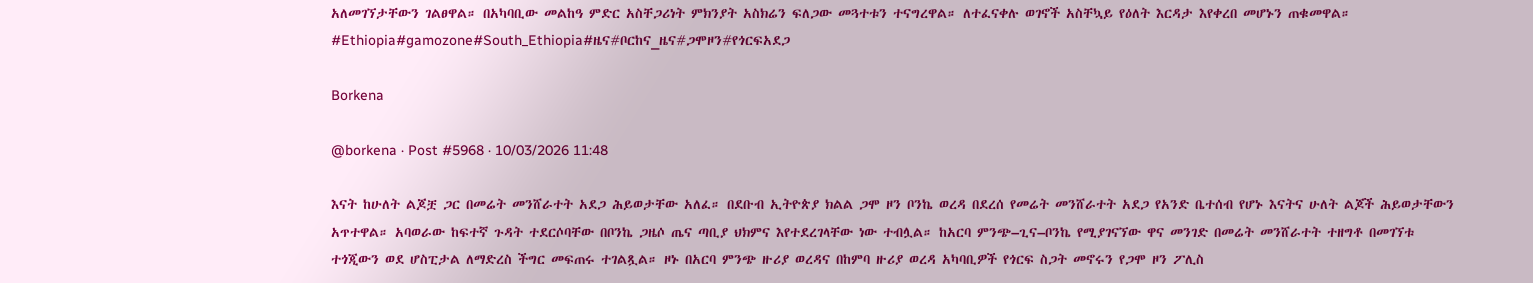አለመገኘታቸውን ገልፀዋል። በአካባቢው መልከዓ ምድር አስቸጋሪነት ምክንያት አስክሬን ፍለጋው መጓተቱን ተናግረዋል። ለተፈናቀሉ ወገኖች አስቸኳይ የዕለት እርዳታ እየቀረበ መሆኑን ጠቁመዋል። #Ethiopia#gamozone#South_Ethiopia#ዜና#ቦርከና_ዜና#ጋሞዞን#የጎርፍአደጋ

Borkena

@borkena · Post #5968 · 10/03/2026 11:48

እናት ከሁለት ልጆቿ ጋር በመሬት መንሸራተት አደጋ ሕይወታቸው አለፈ። በደቡብ ኢትዮጵያ ክልል ጋሞ ዞን ቦንኬ ወረዳ በደረሰ የመሬት መንሸራተት አደጋ የአንድ ቤተሰብ የሆኑ እናትና ሁለት ልጆች ሕይወታቸውን አጥተዋል። አባወራው ከፍተኛ ጉዳት ተደርሶባቸው በቦንኬ ጋዜሶ ጤና ጣቢያ ህክምና እየተደረገላቸው ነው ተብሏል። ከአርባ ምንጭ–ጊና–ቦንኬ የሚያገናኘው ዋና መንገድ በመሬት መንሸራተት ተዘግቶ በመገኘቱ ተጎጂውን ወደ ሆስፒታል ለማድረስ ችግር መፍጠሩ ተገልጿል። ዞኑ በአርባ ምንጭ ዙሪያ ወረዳና በከምባ ዙሪያ ወረዳ አካባቢዎች የጎርፍ ስጋት መኖሩን የጋሞ ዞን ፖሊስ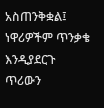አስጠንቅቋል፤ ነዋሪዎችም ጥንቃቄ እንዲያደርጉ ጥሪውን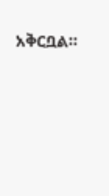አቅርቧል።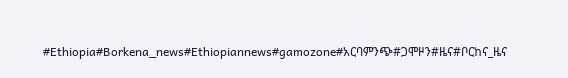#Ethiopia#Borkena_news#Ethiopiannews#gamozone#አርባምንጭ#ጋሞዞን#ዜና#ቦርከና_ዜና